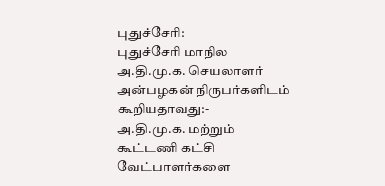புதுச்சேரி:
புதுச்சேரி மாநில அ.தி.மு.க. செயலாளர் அன்பழகன் நிருபர்களிடம் கூறியதாவது:-
அ.தி.மு.க. மற்றும் கூட்டணி கட்சி வேட்பாளர்களை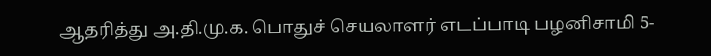ஆதரித்து அ.தி.மு.க. பொதுச் செயலாளர் எடப்பாடி பழனிசாமி 5-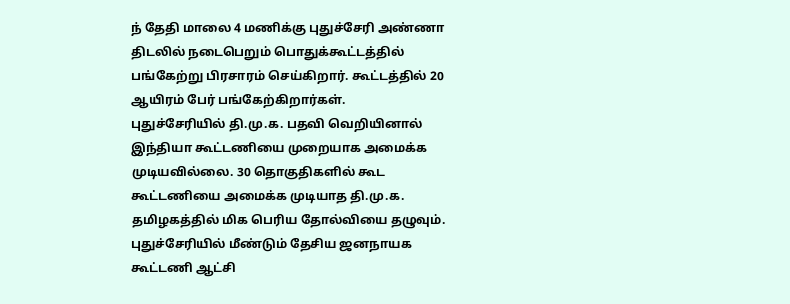ந் தேதி மாலை 4 மணிக்கு புதுச்சேரி அண்ணா திடலில் நடைபெறும் பொதுக்கூட்டத்தில் பங்கேற்று பிரசாரம் செய்கிறார். கூட்டத்தில் 20 ஆயிரம் பேர் பங்கேற்கிறார்கள்.
புதுச்சேரியில் தி.மு.க. பதவி வெறியினால் இந்தியா கூட்டணியை முறையாக அமைக்க முடியவில்லை. 30 தொகுதிகளில் கூட கூட்டணியை அமைக்க முடியாத தி.மு.க. தமிழகத்தில் மிக பெரிய தோல்வியை தழுவும். புதுச்சேரியில் மீண்டும் தேசிய ஜனநாயக கூட்டணி ஆட்சி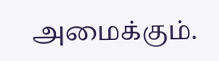அமைக்கும்.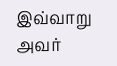இவ்வாறு அவர்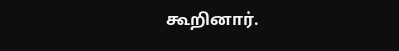கூறினார்.